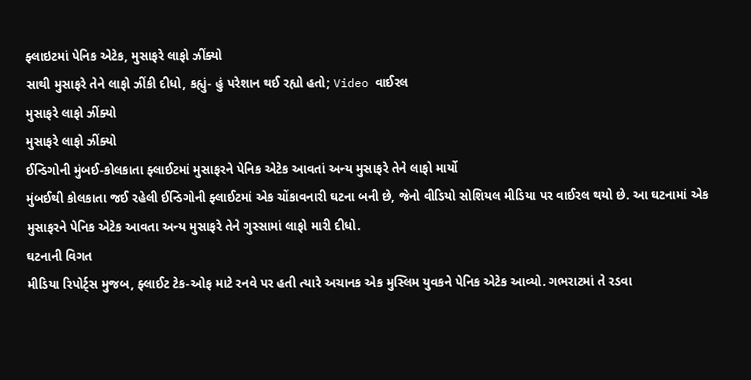ફ્લાઇટમાં પેનિક એટેક, મુસાફરે લાફો ઝીંક્યો
સાથી મુસાફરે તેને લાફો ઝીંકી દીધો, કહ્યું- હું પરેશાન થઈ રહ્યો હતો; Video વાઈરલ
મુસાફરે લાફો ઝીંક્યો
મુસાફરે લાફો ઝીંક્યો
ઈન્ડિગોની મુંબઈ-કોલકાતા ફ્લાઈટમાં મુસાફરને પેનિક એટેક આવતાં અન્ય મુસાફરે તેને લાફો માર્યો
મુંબઈથી કોલકાતા જઈ રહેલી ઈન્ડિગોની ફ્લાઈટમાં એક ચોંકાવનારી ઘટના બની છે, જેનો વીડિયો સોશિયલ મીડિયા પર વાઈરલ થયો છે. આ ઘટનામાં એક મુસાફરને પેનિક એટેક આવતા અન્ય મુસાફરે તેને ગુસ્સામાં લાફો મારી દીધો.
ઘટનાની વિગત
મીડિયા રિપોર્ટ્સ મુજબ, ફ્લાઈટ ટેક-ઓફ માટે રનવે પર હતી ત્યારે અચાનક એક મુસ્લિમ યુવકને પેનિક એટેક આવ્યો. ગભરાટમાં તે રડવા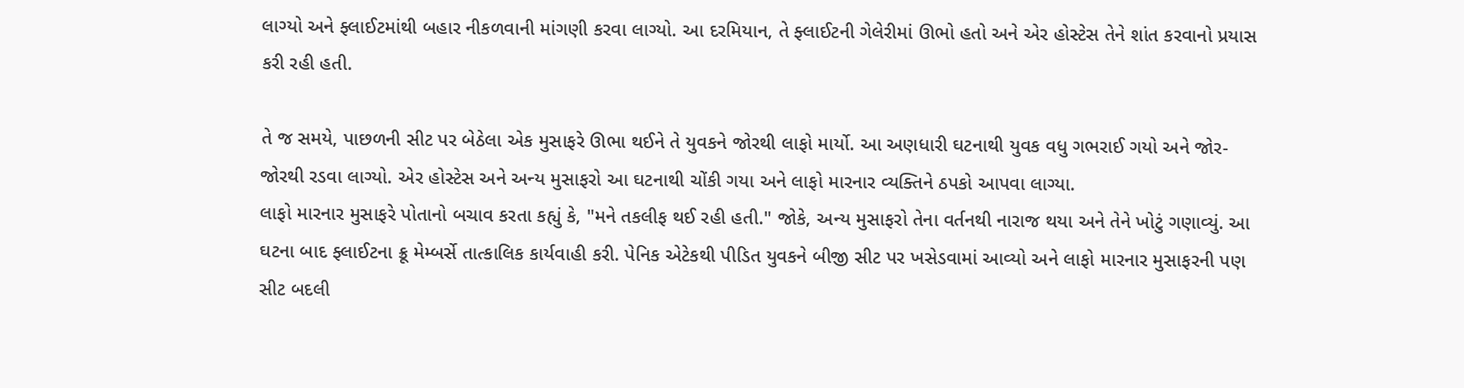લાગ્યો અને ફ્લાઈટમાંથી બહાર નીકળવાની માંગણી કરવા લાગ્યો. આ દરમિયાન, તે ફ્લાઈટની ગેલેરીમાં ઊભો હતો અને એર હોસ્ટેસ તેને શાંત કરવાનો પ્રયાસ કરી રહી હતી.

તે જ સમયે, પાછળની સીટ પર બેઠેલા એક મુસાફરે ઊભા થઈને તે યુવકને જોરથી લાફો માર્યો. આ અણધારી ઘટનાથી યુવક વધુ ગભરાઈ ગયો અને જોર-જોરથી રડવા લાગ્યો. એર હોસ્ટેસ અને અન્ય મુસાફરો આ ઘટનાથી ચોંકી ગયા અને લાફો મારનાર વ્યક્તિને ઠપકો આપવા લાગ્યા.
લાફો મારનાર મુસાફરે પોતાનો બચાવ કરતા કહ્યું કે, "મને તકલીફ થઈ રહી હતી." જોકે, અન્ય મુસાફરો તેના વર્તનથી નારાજ થયા અને તેને ખોટું ગણાવ્યું. આ ઘટના બાદ ફ્લાઈટના ક્રૂ મેમ્બર્સે તાત્કાલિક કાર્યવાહી કરી. પેનિક એટેકથી પીડિત યુવકને બીજી સીટ પર ખસેડવામાં આવ્યો અને લાફો મારનાર મુસાફરની પણ સીટ બદલી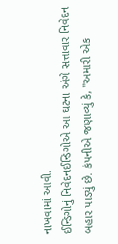નાખવામાં આવી.
ઈન્ડિગોનું નિવેદનઈન્ડિગોએ આ ઘટના અંગે સત્તાવાર નિવેદન બહાર પાડ્યું છે. કંપનીએ જણાવ્યું કે, "અમારી એક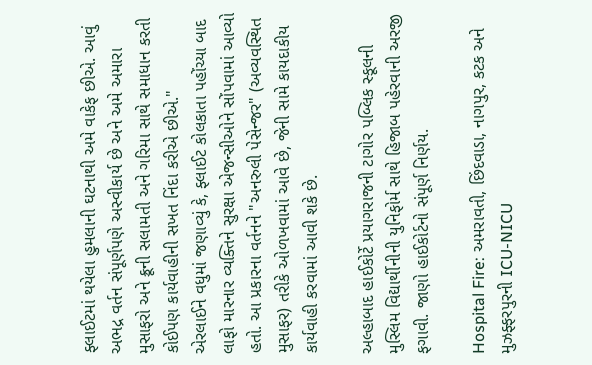ફ્લાઈટમાં થયેલા હુમલાની ઘટનાથી અમે વાકેફ છીએ. આવું અભદ્ર વર્તન સંપૂર્ણપણે અસ્વીકાર્ય છે અને અમે અમારા મુસાફરો અને ક્રૂની સલામતી અને ગરિમા સાથે સમાધાન કરતી કોઈપણ કાર્યવાહીની સખત નિંદા કરીએ છીએ."
એરલાઈને વધુમાં જણાવ્યું કે, ફ્લાઈટ કોલકાતા પહોંચ્યા બાદ લાફો મારનાર વ્યક્તિને સુરક્ષા એજન્સીઓને સોંપવામાં આવ્યો હતો. આ પ્રકારના વર્તનને "અનરુલી પેસેન્જર" (અવ્યવસ્થિત મુસાફર) તરીકે ઓળખવામાં આવે છે, જેની સામે કાયદાકીય કાર્યવાહી કરવામાં આવી શકે છે.

અલ્હાબાદ હાઈકોર્ટે પ્રયાગરાજની ટાગોર પબ્લિક સ્કૂલની મુસ્લિમ વિદ્યાર્થીનીની યુનિફોર્મ સાથે હિજાબ પહેરવાની અરજી ફગાવી. જાણો હાઈકોર્ટનો સંપૂર્ણ નિર્ણય.

Hospital Fire: અમરાવતી, છિંદવાડા, નાગપુર, કટક અને મુઝફ્ફરપુરની ICU-NICU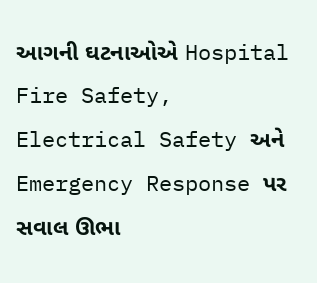આગની ઘટનાઓએ Hospital Fire Safety, Electrical Safety અને Emergency Response પર સવાલ ઊભા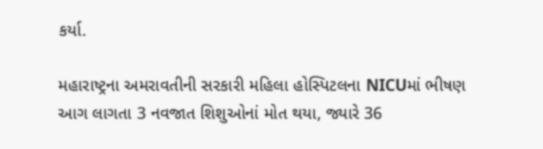કર્યા.

મહારાષ્ટ્રના અમરાવતીની સરકારી મહિલા હોસ્પિટલના NICUમાં ભીષણ આગ લાગતા 3 નવજાત શિશુઓનાં મોત થયા, જ્યારે 36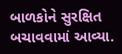બાળકોને સુરક્ષિત બચાવવામાં આવ્યા.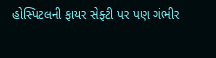હોસ્પિટલની ફાયર સેફ્ટી પર પણ ગંભીર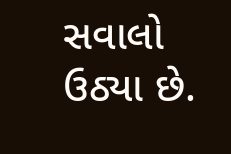સવાલો ઉઠ્યા છે.